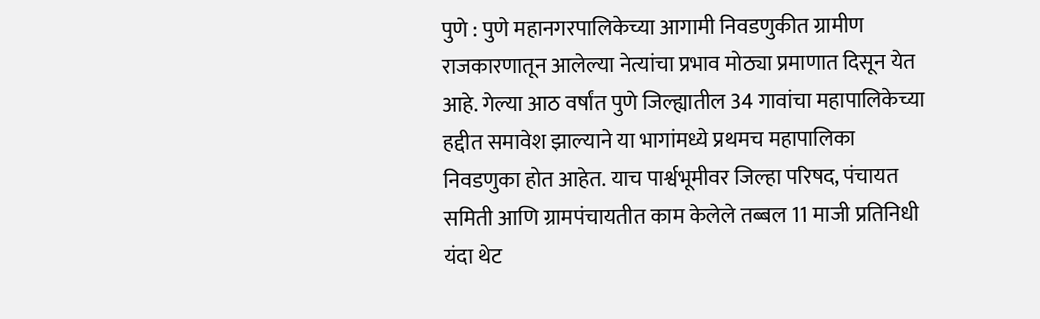पुणे : पुणे महानगरपालिकेच्या आगामी निवडणुकीत ग्रामीण राजकारणातून आलेल्या नेत्यांचा प्रभाव मोठ्या प्रमाणात दिसून येत आहे. गेल्या आठ वर्षांत पुणे जिल्ह्यातील 34 गावांचा महापालिकेच्या हद्दीत समावेश झाल्याने या भागांमध्ये प्रथमच महापालिका निवडणुका होत आहेत. याच पार्श्वभूमीवर जिल्हा परिषद, पंचायत समिती आणि ग्रामपंचायतीत काम केलेले तब्बल 11 माजी प्रतिनिधी यंदा थेट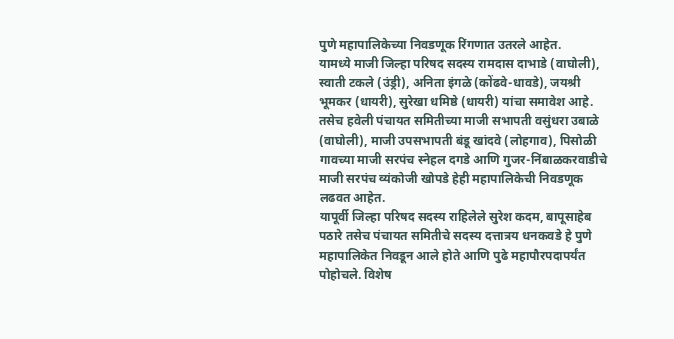पुणे महापालिकेच्या निवडणूक रिंगणात उतरले आहेत.
यामध्ये माजी जिल्हा परिषद सदस्य रामदास दाभाडे (वाघोली), स्वाती टकले (उंड्री), अनिता इंगळे (कोंढवे-धावडे), जयश्री भूमकर (धायरी), सुरेखा धमिष्ठे (धायरी) यांचा समावेश आहे. तसेच हवेली पंचायत समितीच्या माजी सभापती वसुंधरा उबाळे (वाघोली), माजी उपसभापती बंडू खांदवे (लोहगाव), पिसोळी गावच्या माजी सरपंच स्नेहल दगडे आणि गुजर-निंबाळकरवाडीचे माजी सरपंच व्यंकोजी खोपडे हेही महापालिकेची निवडणूक लढवत आहेत.
यापूर्वी जिल्हा परिषद सदस्य राहिलेले सुरेश कदम, बापूसाहेब पठारे तसेच पंचायत समितीचे सदस्य दत्तात्रय धनकवडे हे पुणे महापालिकेत निवडून आले होते आणि पुढे महापौरपदापर्यंत पोहोचले. विशेष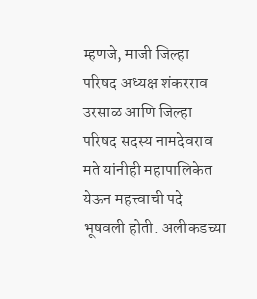म्हणजे, माजी जिल्हा परिषद अध्यक्ष शंकरराव उरसाळ आणि जिल्हा परिषद सदस्य नामदेवराव मते यांनीही महापालिकेत येऊन महत्त्वाची पदे भूषवली होती. अलीकडच्या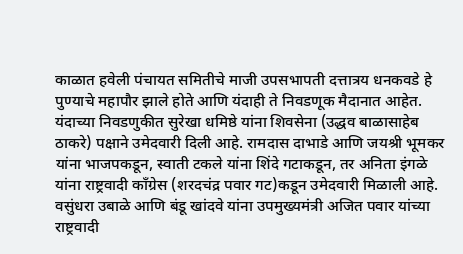काळात हवेली पंचायत समितीचे माजी उपसभापती दत्तात्रय धनकवडे हे पुण्याचे महापौर झाले होते आणि यंदाही ते निवडणूक मैदानात आहेत.
यंदाच्या निवडणुकीत सुरेखा धमिष्ठे यांना शिवसेना (उद्धव बाळासाहेब ठाकरे) पक्षाने उमेदवारी दिली आहे. रामदास दाभाडे आणि जयश्री भूमकर यांना भाजपकडून, स्वाती टकले यांना शिंदे गटाकडून, तर अनिता इंगळे यांना राष्ट्रवादी काँग्रेस (शरदचंद्र पवार गट)कडून उमेदवारी मिळाली आहे. वसुंधरा उबाळे आणि बंडू खांदवे यांना उपमुख्यमंत्री अजित पवार यांच्या राष्ट्रवादी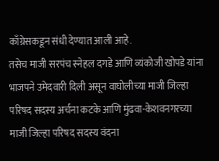काँग्रेसकडून संधी देण्यात आली आहे.
तसेच माजी सरपंच स्नेहल दगडे आणि व्यंकोजी खोपडे यांना भाजपने उमेदवारी दिली असून वाघोलीच्या माजी जिल्हा परिषद सदस्य अर्चना कटके आणि मुंढवा-केशवनगरच्या माजी जिल्हा परिषद सदस्य वंदना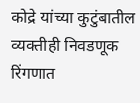कोद्रे यांच्या कुटुंबातील व्यक्तीही निवडणूक रिंगणात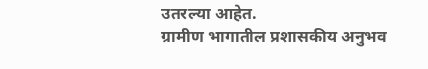उतरल्या आहेत.
ग्रामीण भागातील प्रशासकीय अनुभव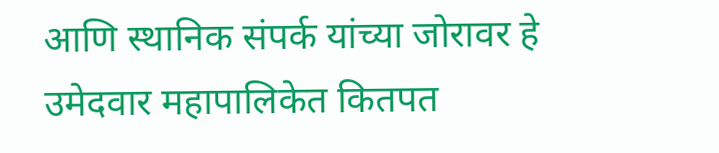आणि स्थानिक संपर्क यांच्या जोरावर हे उमेदवार महापालिकेत कितपत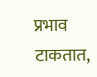प्रभाव टाकतात,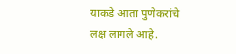याकडे आता पुणेकरांचे लक्ष लागले आहे.